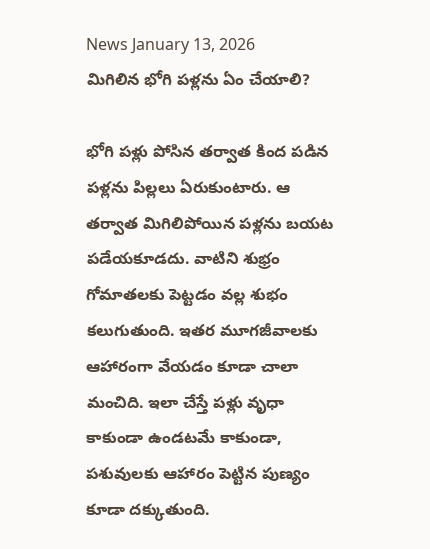News January 13, 2026
మిగిలిన భోగి పళ్లను ఏం చేయాలి?

భోగి పళ్లు పోసిన తర్వాత కింద పడిన పళ్లను పిల్లలు ఏరుకుంటారు. ఆ తర్వాత మిగిలిపోయిన పళ్లను బయట పడేయకూడదు. వాటిని శుభ్రం గోమాతలకు పెట్టడం వల్ల శుభం కలుగుతుంది. ఇతర మూగజీవాలకు ఆహారంగా వేయడం కూడా చాలా మంచిది. ఇలా చేస్తే పళ్లు వృధా కాకుండా ఉండటమే కాకుండా, పశువులకు ఆహారం పెట్టిన పుణ్యం కూడా దక్కుతుంది.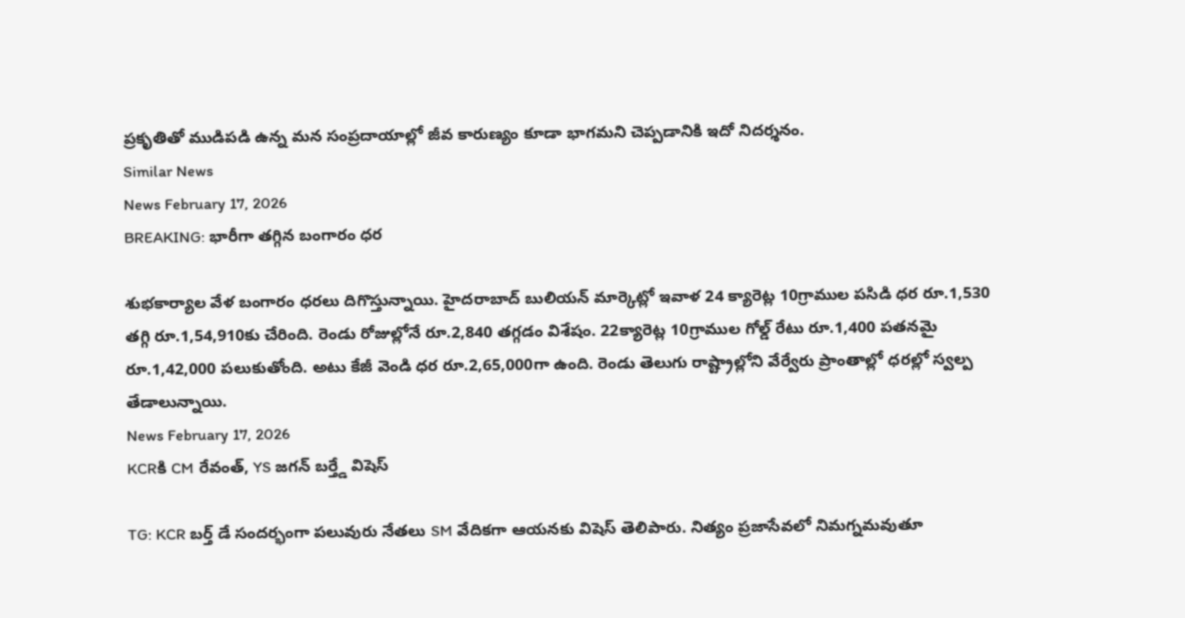ప్రకృతితో ముడిపడి ఉన్న మన సంప్రదాయాల్లో జీవ కారుణ్యం కూడా భాగమని చెప్పడానికి ఇదో నిదర్శనం.
Similar News
News February 17, 2026
BREAKING: భారీగా తగ్గిన బంగారం ధర

శుభకార్యాల వేళ బంగారం ధరలు దిగొస్తున్నాయి. హైదరాబాద్ బులియన్ మార్కెట్లో ఇవాళ 24 క్యారెట్ల 10గ్రాముల పసిడి ధర రూ.1,530 తగ్గి రూ.1,54,910కు చేరింది. రెండు రోజుల్లోనే రూ.2,840 తగ్గడం విశేషం. 22క్యారెట్ల 10గ్రాముల గోల్డ్ రేటు రూ.1,400 పతనమై రూ.1,42,000 పలుకుతోంది. అటు కేజీ వెండి ధర రూ.2,65,000గా ఉంది. రెండు తెలుగు రాష్ట్రాల్లోని వేర్వేరు ప్రాంతాల్లో ధరల్లో స్వల్ప తేడాలున్నాయి.
News February 17, 2026
KCRకి CM రేవంత్, YS జగన్ బర్త్డే విషెస్

TG: KCR బర్త్ డే సందర్భంగా పలువురు నేతలు SM వేదికగా ఆయనకు విషెస్ తెలిపారు. నిత్యం ప్రజాసేవలో నిమగ్నమవుతూ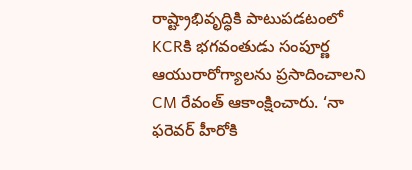రాష్ట్రాభివృద్ధికి పాటుపడటంలో KCRకి భగవంతుడు సంపూర్ణ ఆయురారోగ్యాలను ప్రసాదించాలని CM రేవంత్ ఆకాంక్షించారు. ‘నా ఫరెవర్ హీరోకి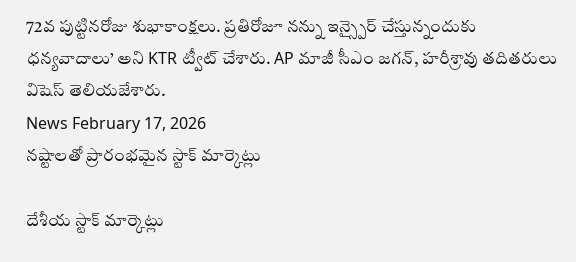72వ పుట్టినరోజు శుభాకాంక్షలు. ప్రతిరోజూ నన్ను ఇన్స్పైర్ చేస్తున్నందుకు ధన్యవాదాలు’ అని KTR ట్వీట్ చేశారు. AP మాజీ సీఎం జగన్, హరీశ్రావు తదితరులు విషెస్ తెలియజేశారు.
News February 17, 2026
నష్టాలతో ప్రారంభమైన స్టాక్ మార్కెట్లు

దేశీయ స్టాక్ మార్కెట్లు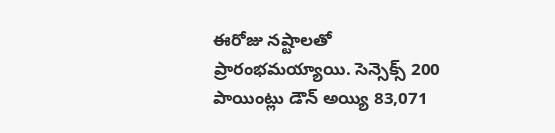ఈరోజు నష్టాలతో ప్రారంభమయ్యాయి. సెన్సెక్స్ 200 పాయింట్లు డౌన్ అయ్యి 83,071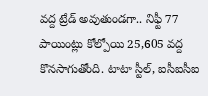వద్ద ట్రేడ్ అవుతుండగా.. నిఫ్టీ 77 పాయింట్లు కోల్పోయి 25,605 వద్ద కొనసాగుతోంది. టాటా స్టీల్, ఐసీఐసీఐ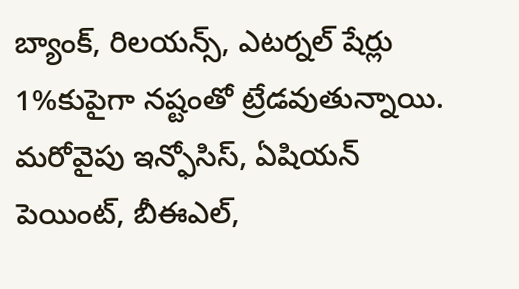బ్యాంక్, రిలయన్స్, ఎటర్నల్ షేర్లు 1%కుపైగా నష్టంతో ట్రేడవుతున్నాయి. మరోవైపు ఇన్ఫోసిస్, ఏషియన్ పెయింట్, బీఈఎల్,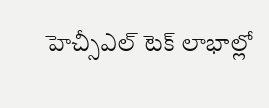హెచ్సీఎల్ టెక్ లాభాల్లో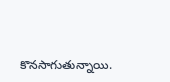కొనసాగుతున్నాయి.